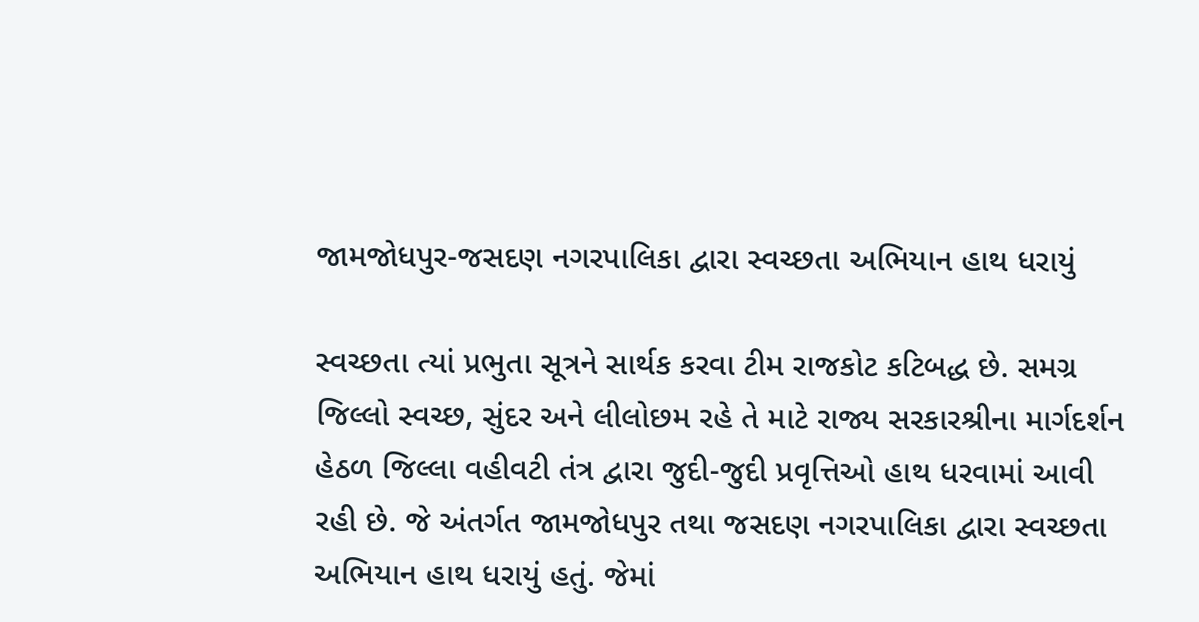જામજોધપુર-જસદણ નગરપાલિકા દ્વારા સ્વચ્છતા અભિયાન હાથ ધરાયું

સ્વચ્છતા ત્યાં પ્રભુતા સૂત્રને સાર્થક કરવા ટીમ રાજકોટ કટિબદ્ધ છે. સમગ્ર જિલ્લો સ્વચ્છ, સુંદર અને લીલોછમ રહે તે માટે રાજ્ય સરકારશ્રીના માર્ગદર્શન હેઠળ જિલ્લા વહીવટી તંત્ર દ્વારા જુદી-જુદી પ્રવૃત્તિઓ હાથ ધરવામાં આવી રહી છે. જે અંતર્ગત જામજોધપુર તથા જસદણ નગરપાલિકા દ્વારા સ્વચ્છતા અભિયાન હાથ ધરાયું હતું. જેમાં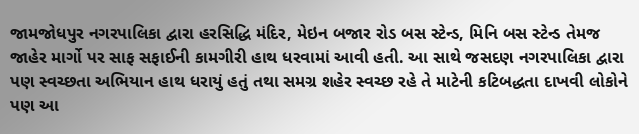જામજોધપુર નગરપાલિકા દ્વારા હરસિદ્ધિ મંદિર, મેઇન બજાર રોડ બસ સ્ટેન્ડ, મિનિ બસ સ્ટેન્ડ તેમજ જાહેર માર્ગો પર સાફ સફાઈની કામગીરી હાથ ધરવામાં આવી હતી. આ સાથે જસદણ નગરપાલિકા દ્વારા પણ સ્વચ્છતા અભિયાન હાથ ધરાયું હતું તથા સમગ્ર શહેર સ્વચ્છ રહે તે માટેની કટિબદ્ધતા દાખવી લોકોને પણ આ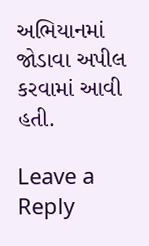અભિયાનમાં જોડાવા અપીલ કરવામાં આવી હતી.

Leave a Reply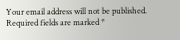Your email address will not be published. Required fields are marked *